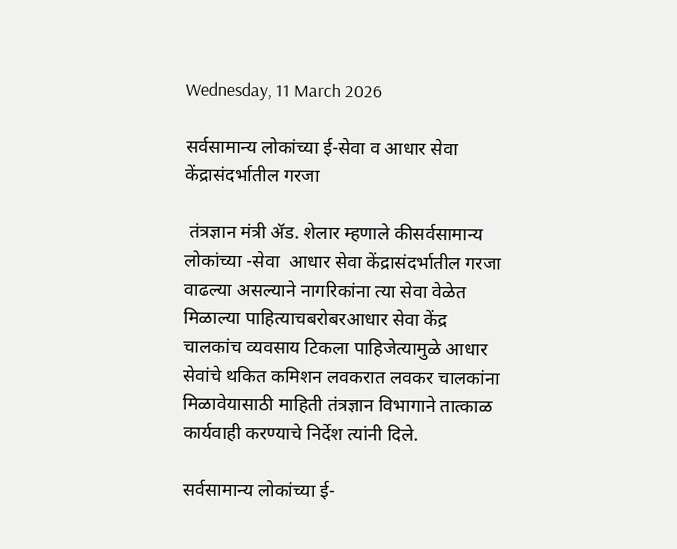Wednesday, 11 March 2026

सर्वसामान्य लोकांच्या ई-सेवा व आधार सेवा केंद्रासंदर्भातील गरजा

 तंत्रज्ञान मंत्री ॲड. शेलार म्हणाले कीसर्वसामान्य लोकांच्या -सेवा  आधार सेवा केंद्रासंदर्भातील गरजा वाढल्या असल्याने नागरिकांना त्या सेवा वेळेत मिळाल्या पाहित्याचबरोबरआधार सेवा केंद्र चालकांच व्यवसाय टिकला पाहिजेत्यामुळे आधार सेवांचे थकित कमिशन लवकरात लवकर चालकांना मिळावेयासाठी माहिती तंत्रज्ञान विभागाने तात्काळ कार्यवाही करण्याचे निर्देश त्यांनी दिले.

सर्वसामान्य लोकांच्या ई-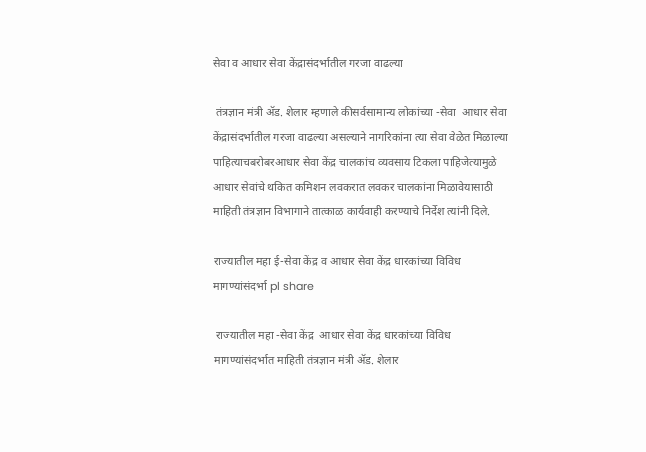सेवा व आधार सेवा केंद्रासंदर्भातील गरजा वाढल्या

 तंत्रज्ञान मंत्री ॲड. शेलार म्हणाले कीसर्वसामान्य लोकांच्या -सेवा  आधार सेवा केंद्रासंदर्भातील गरजा वाढल्या असल्याने नागरिकांना त्या सेवा वेळेत मिळाल्या पाहित्याचबरोबरआधार सेवा केंद्र चालकांच व्यवसाय टिकला पाहिजेत्यामुळे आधार सेवांचे थकित कमिशन लवकरात लवकर चालकांना मिळावेयासाठी माहिती तंत्रज्ञान विभागाने तात्काळ कार्यवाही करण्याचे निर्देश त्यांनी दिले.

राज्यातील महा ई-सेवा केंद्र व आधार सेवा केंद्र धारकांच्या विविध मागण्यांसंदर्भा pl share

 राज्यातील महा -सेवा केंद्र  आधार सेवा केंद्र धारकांच्या विविध मागण्यांसंदर्भात माहिती तंत्रज्ञान मंत्री ॲड. शेलार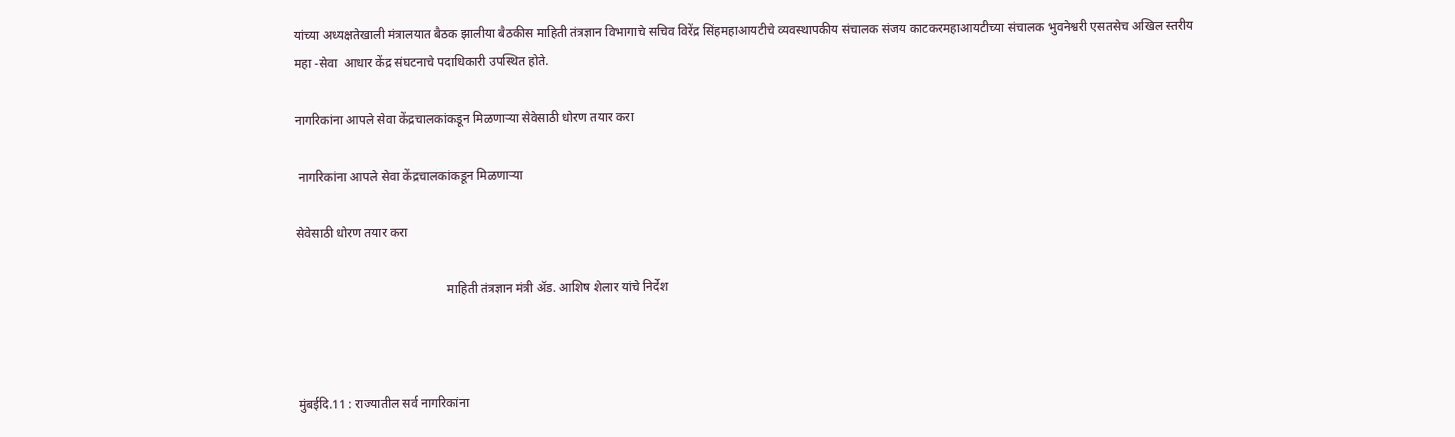यांच्या अध्यक्षतेखाली मंत्रालयात बैठक झालीया बैठकीस माहिती तंत्रज्ञान विभागाचे सचिव विरेंद्र सिंहमहाआयटीचे व्यवस्थापकीय संचालक संजय काटकरमहाआयटीच्या संचालक भुवनेश्वरी एसतसेच अखिल स्तरीय महा -सेवा  आधार केंद्र संघटनाचे पदाधिकारी उपस्थित होते.

नागरिकांना आपले सेवा केंद्रचालकांकडून मिळणाऱ्या सेवेसाठी धोरण तयार करा

 नागरिकांना आपले सेवा केंद्रचालकांकडून मिळणाऱ्या

सेवेसाठी धोरण तयार करा

                                                माहिती तंत्रज्ञान मंत्री ॲड. आशिष शेलार यांचे निर्देश



मुंबईदि.11 : राज्यातील सर्व नागरिकांना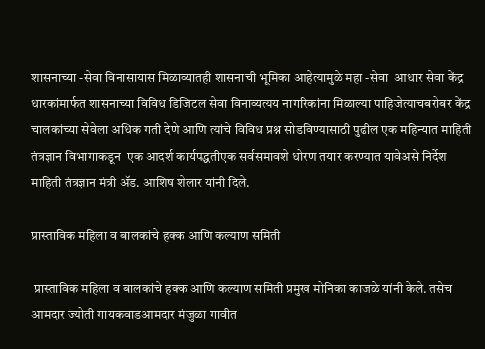शासनाच्या -सेवा विनासायास मिळाव्यातही शासनाची भूमिका आहेत्यामुळे महा -सेवा  आधार सेवा केंद्र धारकांमार्फत शासनाच्या विविध डिजिटल सेवा विनाव्यत्यय नागरिकांना मिळाल्या पाहिजेत्याचबरोबर केंद्र चालकांच्या सेवेला अधिक गती देणे आणि त्यांचे विविध प्रश्न सोडविण्यासाठी पुढील एक महिन्यात माहिती तंत्रज्ञान विभागाकडून  एक आदर्श कार्यपद्धतीएक सर्वसमावशे धोरण तयार करण्यात यावेअसे निर्देश माहिती तंत्रज्ञान मंत्री ॲड. आशिष शेलार यांनी दिले.

प्रास्ताविक महिला व बालकांचे हक्क आणि कल्याण समिती

 प्रास्ताविक महिला व बालकांचे हक्क आणि कल्याण समिती प्रमुख मोनिका काजळे यांनी केले. तसेच आमदार ज्योती गायकवाडआमदार मंजुळा गावीत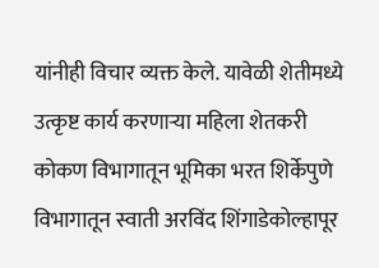यांनीही विचार व्यक्त केले. यावेळी शेतीमध्ये उत्कृष्ट कार्य करणाऱ्या महिला शेतकरी कोकण विभागातून भूमिका भरत शिर्केपुणे विभागातून स्वाती अरविंद शिंगाडेकोल्हापूर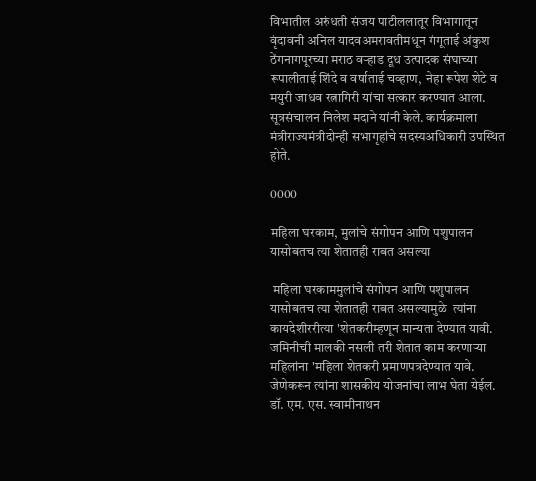विभातील अरुंधती संजय पाटीललातूर विभागातून वृंदावनी अनिल यादवअमरावतीमधून गंगूताई अंकुश ठेंगनागपूरच्या मराठ वऱ्हाड दूध उत्पादक संघाच्या रूपालीताई शिंदे व वर्षाताई चव्हाण,  नेहा रूपेश शेटे व मयुरी जाधव रत्नागिरी यांचा सत्कार करण्यात आला.  सूत्रसंचालन निलेश मदाने यांनी केले. कार्यक्रमाला मंत्रीराज्यमंत्रीदोन्ही सभागृहांचे सदस्यअधिकारी उपस्थित होते.

0000

महिला घरकाम, मुलांचे संगोपन आणि पशुपालन यासोबतच त्या शेतातही राबत असल्या

 महिला घरकाममुलांचे संगोपन आणि पशुपालन यासोबतच त्या शेतातही राबत असल्यामुळे  त्यांना कायदेशीररीत्या 'शेतकरीम्हणून मान्यता देण्यात यावी. जमिनीची मालकी नसली तरी शेतात काम करणाऱ्या महिलांना 'महिला शेतकरी प्रमाणपत्रदेण्यात यावे.  जेणेकरून त्यांना शासकीय योजनांचा लाभ घेता येईल. डॉ. एम. एस. स्वामीनाथन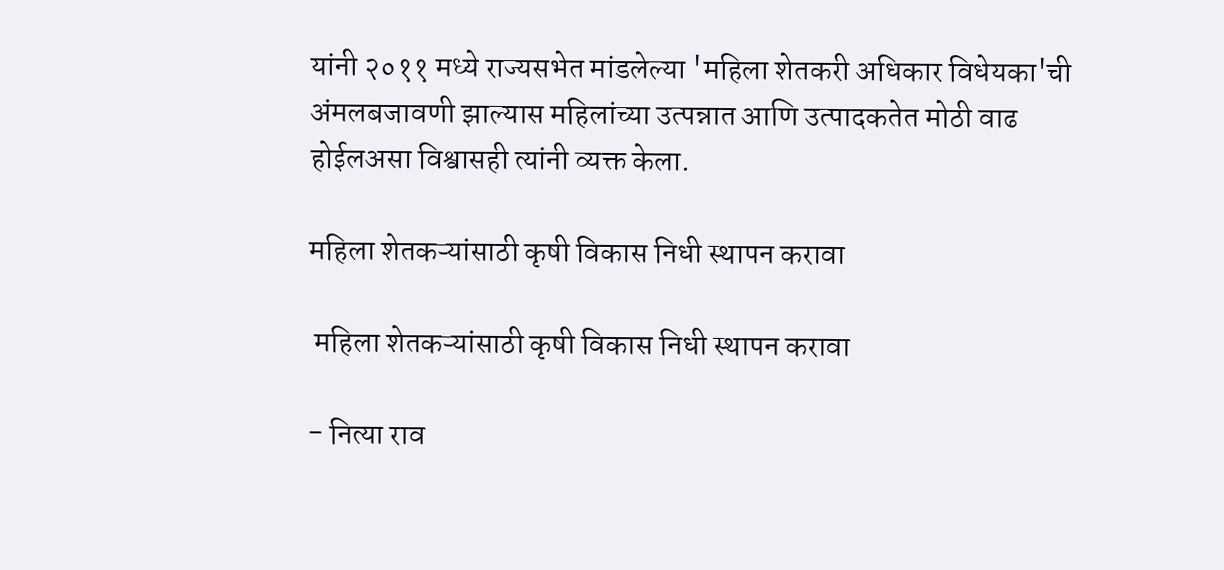यांनी २०११ मध्ये राज्यसभेत मांडलेल्या 'महिला शेतकरी अधिकार विधेयका'ची अंमलबजावणी झाल्यास महिलांच्या उत्पन्नात आणि उत्पादकतेत मोठी वाढ होईलअसा विश्वासही त्यांनी व्यक्त केला.

महिला शेतकऱ्यांसाठी कृषी विकास निधी स्थापन करावा

 महिला शेतकऱ्यांसाठी कृषी विकास निधी स्थापन करावा

- नित्या राव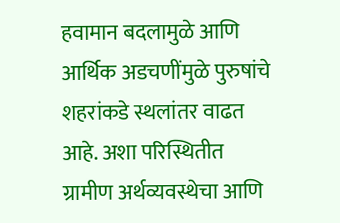हवामान बदलामुळे आणि आर्थिक अडचणींमुळे पुरुषांचे शहरांकडे स्थलांतर वाढत आहे. अशा परिस्थितीत ग्रामीण अर्थव्यवस्थेचा आणि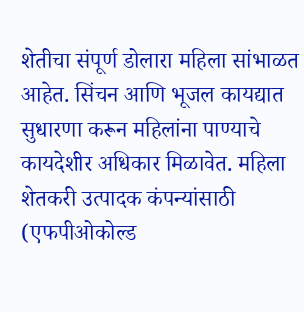शेतीचा संपूर्ण डोलारा महिला सांभाळत आहेत. सिंचन आणि भूजल कायद्यात सुधारणा करून महिलांना पाण्याचे कायदेशीर अधिकार मिळावेत. महिला शेतकरी उत्पादक कंपन्यांसाठी (एफपीओकोल्ड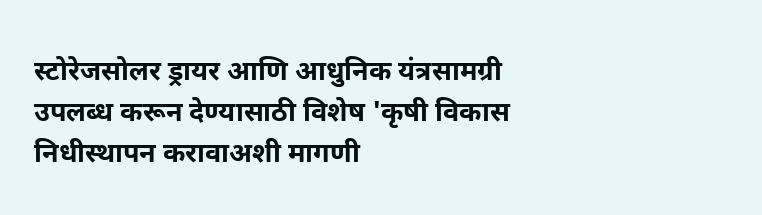स्टोरेजसोलर ड्रायर आणि आधुनिक यंत्रसामग्री उपलब्ध करून देण्यासाठी विशेष 'कृषी विकास निधीस्थापन करावाअशी मागणी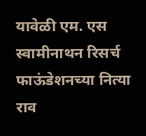यावेळी एम. एस स्वामीनाथन रिसर्च फाऊंडेशनच्या नित्या राव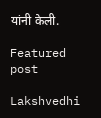यांनी केली.

Featured post

Lakshvedhi